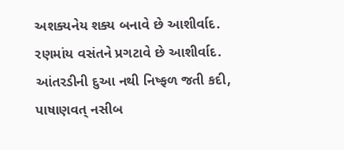અશક્યનેય શક્ય બનાવે છે આશીર્વાદ.
રણમાંય વસંતને પ્રગટાવે છે આશીર્વાદ.
આંતરડીની દુઆ નથી નિષ્ફળ જતી કદી,
પાષાણવત્ નસીબ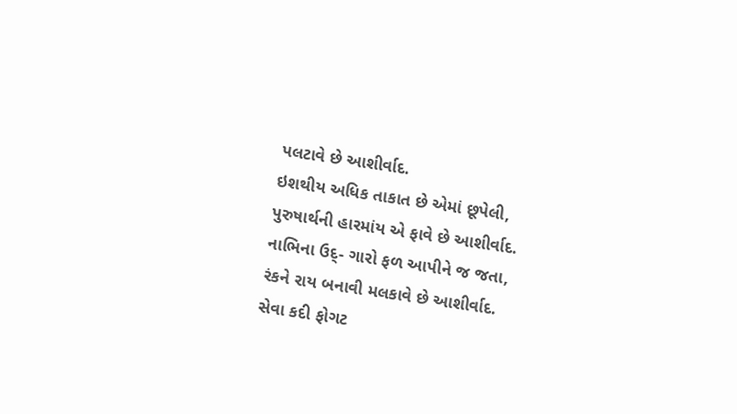પલટાવે છે આશીર્વાદ.
ઇશથીય અધિક તાકાત છે એમાં છૂપેલી,
પુરુષાર્થની હારમાંય એ ફાવે છે આશીર્વાદ.
નાભિના ઉદ્- ગારો ફળ આપીને જ જતા,
રંકને રાય બનાવી મલકાવે છે આશીર્વાદ.
સેવા કદી ફોગટ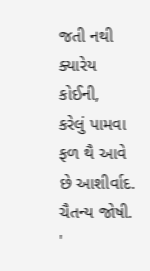જતી નથી ક્યારેય કોઈની,
કરેલું પામવા ફળ થૈ આવે છે આશીર્વાદ.
ચૈતન્ય જોષી. '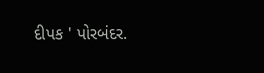દીપક ' પોરબંદર.